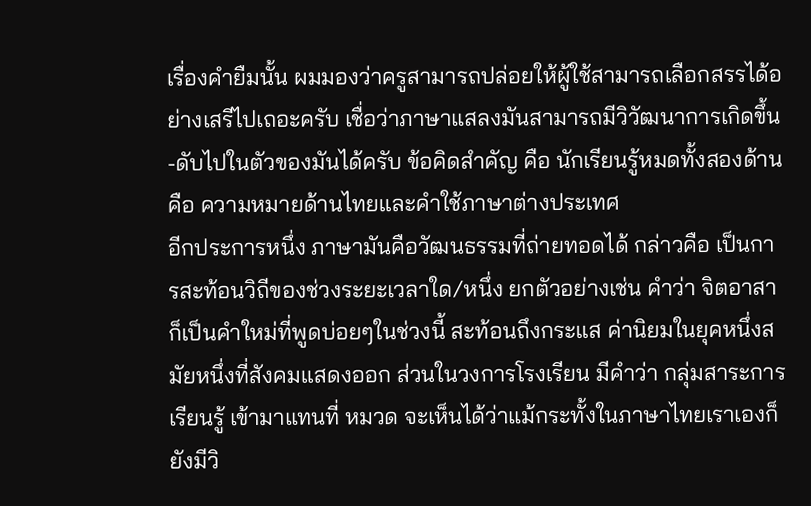เรื่องคำยืมนั้น ผมมองว่าครูสามารถปล่อยให้ผู้ใช้สามารถเลือกสรรได้อย่างเสรีไปเถอะครับ เชื่อว่าภาษาแสลงมันสามารถมีวิวัฒนาการเกิดขึ้น-ดับไปในตัวของมันได้ครับ ข้อคิดสำคัญ คือ นักเรียนรู้หมดทั้งสองด้าน คือ ความหมายด้านไทยและคำใช้ภาษาต่างประเทศ
อีกประการหนึ่ง ภาษามันคือวัฒนธรรมที่ถ่ายทอดได้ กล่าวคือ เป็นการสะท้อนวิถีของช่วงระยะเวลาใด/หนึ่ง ยกตัวอย่างเช่น คำว่า จิตอาสา ก็เป็นคำใหม่ที่พูดบ่อยๆในช่วงนี้ สะท้อนถึงกระแส ค่านิยมในยุคหนึ่งสมัยหนึ่งที่สังคมแสดงออก ส่วนในวงการโรงเรียน มีคำว่า กลุ่มสาระการเรียนรู้ เข้ามาแทนที่ หมวด จะเห็นได้ว่าแม้กระทั้งในภาษาไทยเราเองก็ยังมีวิ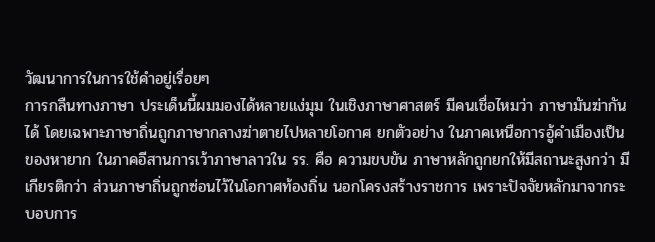วัฒนาการในการใช้คำอยู่เรื่อยๆ
การกลืนทางภาษา ประเด็นนี้ผมมองได้หลายแง่มุม ในเชิงภาษาศาสตร์ มีคนเชื่อไหมว่า ภาษามันฆ่ากันได้ โดยเฉพาะภาษาถิ่นถูกภาษากลางฆ่าตายไปหลายโอกาศ ยกตัวอย่าง ในภาคเหนือการอู้คำเมืองเป็นของหายาก ในภาคอีสานการเว้าภาษาลาวใน รร. คือ ความขบขัน ภาษาหลักถูกยกให้มีสถานะสูงกว่า มีเกียรติกว่า ส่วนภาษาถิ่นถูกซ่อนไว้ในโอกาศท้องถิ่น นอกโครงสร้างราชการ เพราะปัจจัยหลักมาจากระบอบการ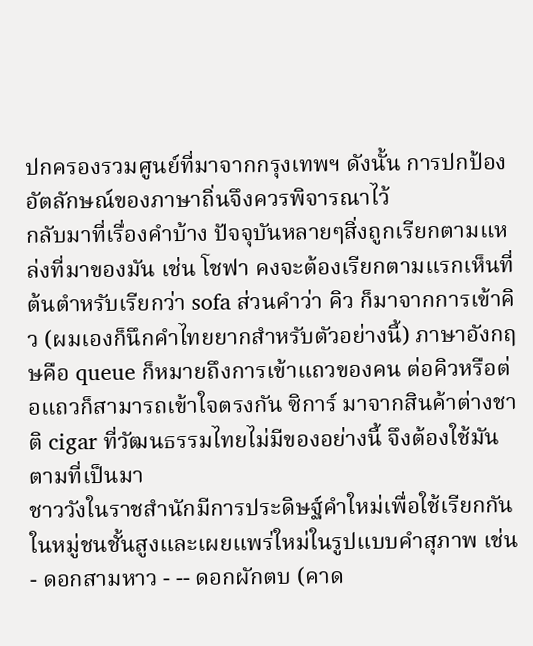ปกครองรวมศูนย์ที่มาจากกรุงเทพฯ ดังนั้น การปกป้องอัตลักษณ์ของภาษาถิ่นจึงควรพิจารณาไว้
กลับมาที่เรื่องคำบ้าง ปัจจุบันหลายๆสิ่งถูกเรียกตามแหล่งที่มาของมัน เช่น โชฟา คงจะต้องเรียกตามแรกเห็นที่ต้นตำหรับเรียกว่า sofa ส่วนคำว่า คิว ก็มาจากการเข้าคิว (ผมเองก็นึกคำไทยยากสำหรับตัวอย่างนี้) ภาษาอังกฤษคือ queue ก็หมายถึงการเข้าแถวของคน ต่อคิวหรือต่อแถวก็สามารถเข้าใจตรงกัน ซิการ์ มาจากสินค้าต่างชาติ cigar ที่วัฒนธรรมไทยไม่มีของอย่างนี้ จึงต้องใช้มันตามที่เป็นมา
ชาววังในราชสำนักมีการประดิษฐ์คำใหม่เพื่อใช้เรียกกันในหมู่ชนชั้นสูงและเผยแพร่ใหม่ในรูปแบบคำสุภาพ เช่น
- ดอกสามหาว - -- ดอกผักตบ (คาด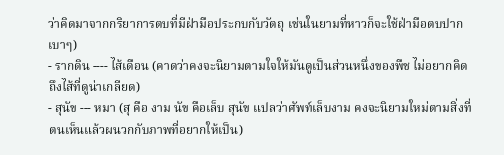ว่าคิดมาจากกริยาการตบที่มีฝ่ามือประกบกับวัตถุ เช่นในยามที่หาวก็จะใช้ฝ่ามือตบปากเบาๆ)
- รากดิน ---- ไส้เดือน (คาดว่าคงจะนิยามตามใจให้มันดูเป็นส่วนหนึ่งของพืช ไม่อยากคิดถึงไส้ที่ดูน่าเกลียด)
- สุนัข --- หมา (สุ คือ งาม นัข คือเล็บ สุนัข แปลว่าศัพท์เล็บงาม คงจะนิยามใหม่ตามสิ่งที่ตนเห็นแล้วผนวกกับภาพที่อยากให้เป็น)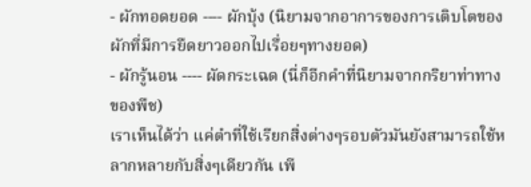- ผักทอดยอด ---- ผักบุ้ง (นิยามจากอาการของการเติบโตของผักที่มีการยืดยาวออกไปเรื่อยๆทางยอด)
- ผักรู้นอน ---- ผัดกระเฉด (นี่ก็อีกคำที่นิยามจากกริยาท่าทางของพืช)
เราเห็นได้ว่า แค่ตำที่ใช้เรียกสิ่งต่างๆรอบตัวมันยังสามารถใช้หลากหลายกับสิ่งๆเดียวกัน เพี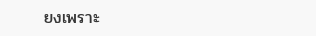ยงเพราะ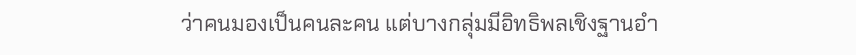ว่าคนมองเป็นคนละคน แต่บางกลุ่มมีอิทธิพลเชิงฐานอำ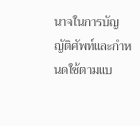นาจในการบัญญัติศัพท์และกำหนดใช้ตามแบ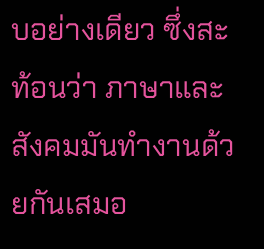บอย่างเดียว ซึ่งสะท้อนว่า ภาษาและสังคมมันทำงานด้วยกันเสมอ